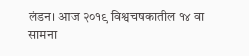लंडन। आज २०१९ विश्वचषकातील १४ वा सामना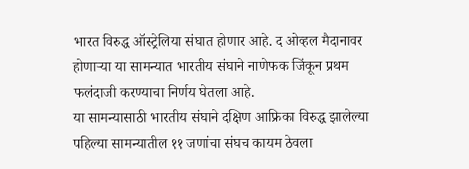भारत विरुद्ध ऑस्ट्रेलिया संघात होणार आहे. द ओव्हल मैदानावर होणाऱ्या या सामन्यात भारतीय संघाने नाणेफक जिंकून प्रथम फलंदाजी करण्याचा निर्णय घेतला आहे.
या सामन्यासाठी भारतीय संघाने दक्षिण आफ्रिका विरुद्ध झालेल्या पहिल्या सामन्यातील ११ जणांचा संघच कायम ठेवला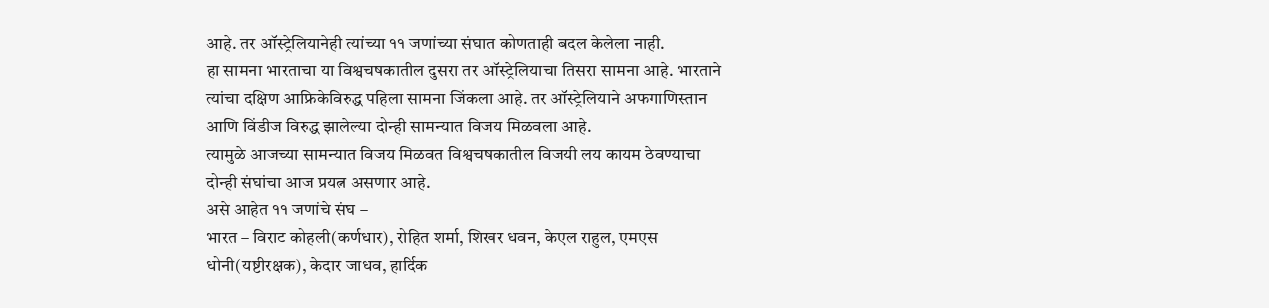आहे. तर ऑस्ट्रेलियानेही त्यांच्या ११ जणांच्या संघात कोणताही बदल केलेला नाही.
हा सामना भारताचा या विश्वचषकातील दुसरा तर ऑस्ट्रेलियाचा तिसरा सामना आहे. भारताने त्यांचा दक्षिण आफ्रिकेविरुद्ध पहिला सामना जिंकला आहे. तर ऑस्ट्रेलियाने अफगाणिस्तान आणि विंडीज विरुद्ध झालेल्या दोन्ही सामन्यात विजय मिळवला आहे.
त्यामुळे आजच्या सामन्यात विजय मिळवत विश्वचषकातील विजयी लय कायम ठेवण्याचा दोन्ही संघांचा आज प्रयत्न असणार आहे.
असे आहेत ११ जणांचे संघ –
भारत – विराट कोहली(कर्णधार), रोहित शर्मा, शिखर धवन, केएल राहुल, एमएस धोनी(यष्टीरक्षक), केदार जाधव, हार्दिक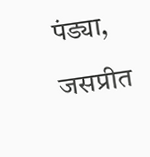पंड्या, जसप्रीत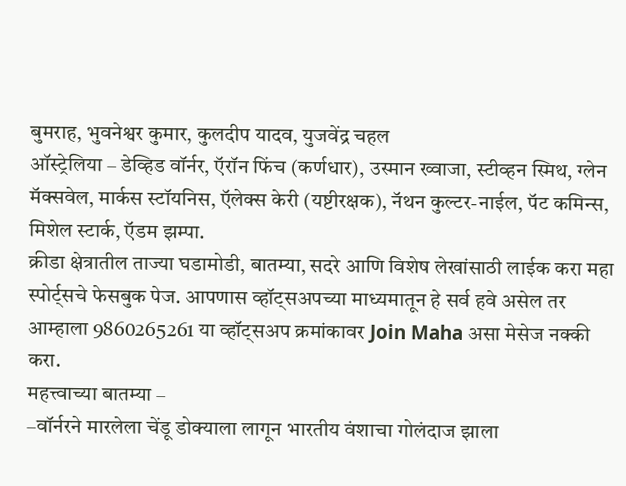बुमराह, भुवनेश्वर कुमार, कुलदीप यादव, युजवेंद्र चहल
ऑस्ट्रेलिया – डेव्हिड वॉर्नर, ऍरॉन फिंच (कर्णधार), उस्मान ख्वाजा, स्टीव्हन स्मिथ, ग्लेन मॅक्सवेल, मार्कस स्टॉयनिस, ऍलेक्स केरी (यष्टीरक्षक), नॅथन कुल्टर-नाईल, पॅट कमिन्स, मिशेल स्टार्क, ऍडम झम्पा.
क्रीडा क्षेत्रातील ताज्या घडामोडी, बातम्या, सदरे आणि विशेष लेखांसाठी लाईक करा महा स्पोर्ट्सचे फेसबुक पेज. आपणास व्हॉट्सअपच्या माध्यमातून हे सर्व हवे असेल तर आम्हाला 9860265261 या व्हॉट्सअप क्रमांकावर Join Maha असा मेसेज नक्की करा.
महत्त्वाच्या बातम्या –
–वॉर्नरने मारलेला चेंडू डोक्याला लागून भारतीय वंशाचा गोलंदाज झाला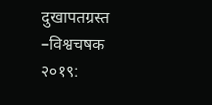दुखापतग्रस्त
–विश्वचषक २०१९: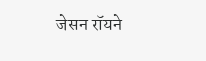जेसन रॉयने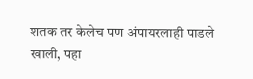शतक तर केलेच पण अंपायरलाही पाडले खाली, पहा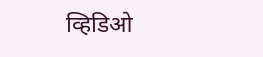व्हिडिओ